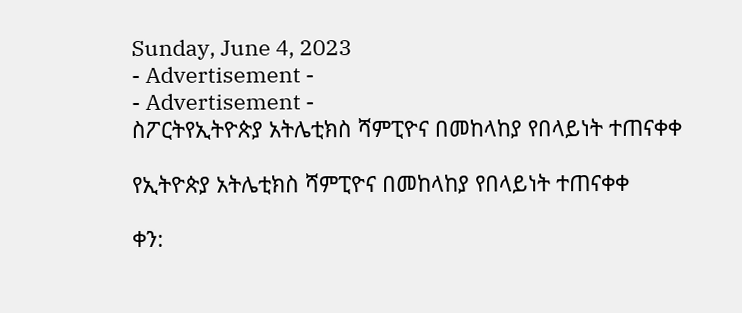Sunday, June 4, 2023
- Advertisement -
- Advertisement -
ስፖርትየኢትዮጵያ አትሌቲክስ ሻምፒዮና በመከላከያ የበላይነት ተጠናቀቀ

የኢትዮጵያ አትሌቲክስ ሻምፒዮና በመከላከያ የበላይነት ተጠናቀቀ

ቀን: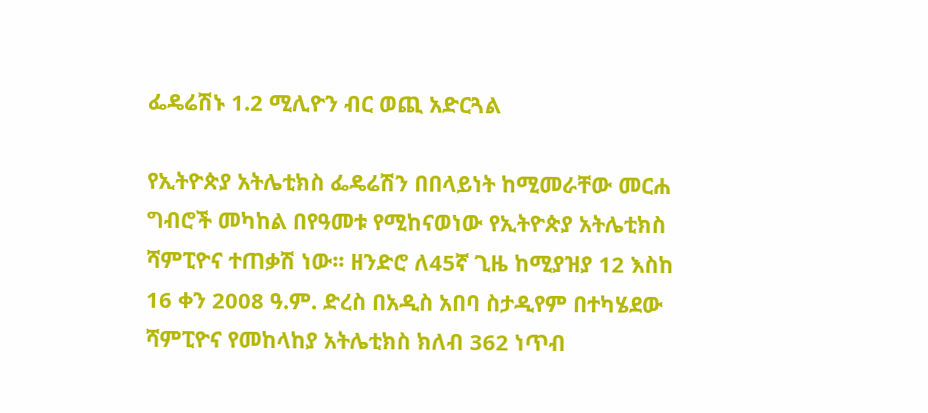ፌዴሬሽኑ 1.2 ሚሊዮን ብር ወጪ አድርጓል

የኢትዮጵያ አትሌቲክስ ፌዴሬሽን በበላይነት ከሚመራቸው መርሐ ግብሮች መካከል በየዓመቱ የሚከናወነው የኢትዮጵያ አትሌቲክስ ሻምፒዮና ተጠቃሽ ነው፡፡ ዘንድሮ ለ45ኛ ጊዜ ከሚያዝያ 12 እስከ 16 ቀን 2008 ዓ.ም. ድረስ በአዲስ አበባ ስታዲየም በተካሄደው ሻምፒዮና የመከላከያ አትሌቲክስ ክለብ 362 ነጥብ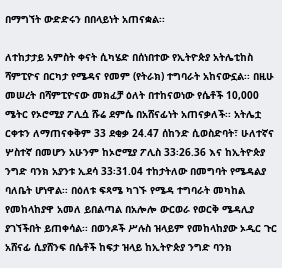በማግኘት ውድድሩን በበላይነት አጠናቋል፡፡

ለተከታታይ አምስት ቀናት ሲካሄድ በሰነበተው የኢትዮጵያ አትሌቲከስ ሻምፒዮና በርካታ የሜዳና የመም (የትራክ) ተግባራት አከናውኗል፡፡ በዚሁ መሠረት በሻምፒዮናው መክፈቻ ዕለት በተከናወነው የሴቶች 10,000 ሜትር የኦሮሚያ ፖሊሷ ሹሬ ደምሴ በአሸናፊነት አጠናቃለች፡፡ አትሌቷ ርቀቱን ለማጠናቀቅም 33 ደቂቃ 24.47 ሰከንድ ሲወስድባት፣ ሁለተኛና ሦስተኛ በመሆን አሁንም ከኦሮሚያ ፖሊስ 33፡26.36 እና ከኢትዮጵያ ንግድ ባንክ አያንቱ ኢደሳ 33፡31.04 ተከታትለው በመግባት የሜዳልያ ባለቤት ሆነዋል፡፡ በዕለቱ ፍጻሜ ካገኙ የሜዳ ተግባራት መካከል የመከላከያዋ አመለ ይበልጣል በአሎሎ ውርወራ የወርቅ ሜዳሊያ ያገኘችበት ይጠቀሳል፡፡ በወንዶች ሥሉስ ዝላይም የመከላከያው ኦዲር ጉር አሸናፊ ሲያሸንፍ በሴቶች ከፍታ ዝላይ ከኢትዮጵያ ንግድ ባንክ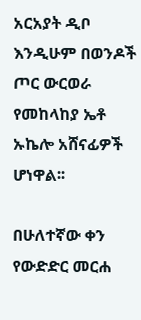አርአያት ዲቦ እንዲሁም በወንዶች ጦር ውርወራ የመከላከያ ኤቶ ኡኬሎ አሸናፊዎች ሆነዋል፡፡

በሁለተኛው ቀን የውድድር መርሐ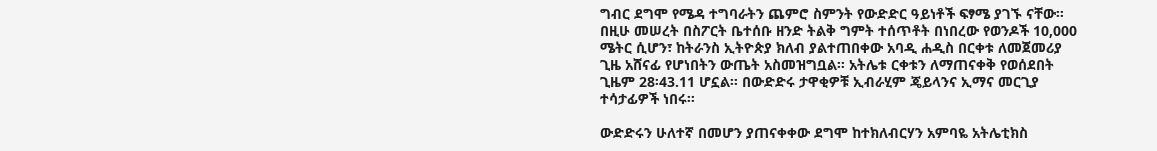ግብር ደግሞ የሜዳ ተግባራትን ጨምሮ ስምንት የውድድር ዓይነቶች ፍፃሜ ያገኙ ናቸው፡፡ በዚሁ መሠረት በስፖርት ቤተሰቡ ዘንድ ትልቅ ግምት ተሰጥቶት በነበረው የወንዶች 10,000 ሜትር ሲሆን፣ ከትራንስ ኢትዮጵያ ክለብ ያልተጠበቀው አባዲ ሐዲስ በርቀቱ ለመጀመሪያ ጊዜ አሸናፊ የሆነበትን ውጤት አስመዝግቧል፡፡ አትሌቱ ርቀቱን ለማጠናቀቅ የወሰደበት ጊዜም 28፡43.11 ሆኗል፡፡ በውድድሩ ታዋቂዎቹ ኢብራሂም ጄይላንና ኢማና መርጊያ ተሳታፊዎች ነበሩ፡፡

ውድድሩን ሁለተኛ በመሆን ያጠናቀቀው ደግሞ ከተክለብርሃን አምባዬ አትሌቲክስ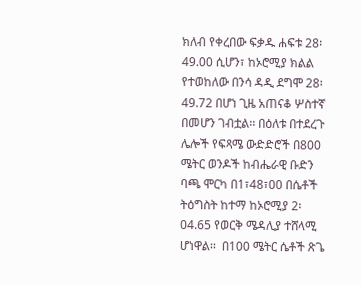ክለብ የቀረበው ፍቃዱ ሐፍቱ 28፡49.00 ሲሆን፣ ከኦሮሚያ ክልል የተወከለው በንሳ ዳዲ ደግሞ 28፡49.72 በሆነ ጊዜ አጠናቆ ሦስተኛ በመሆን ገብቷል፡፡ በዕለቱ በተደረጉ ሌሎች የፍጻሜ ውድድሮች በ800 ሜትር ወንዶች ከብሔራዊ ቡድን ባጫ ሞርካ በ1፣48፣00 በሴቶች ትዕግስት ከተማ ከኦሮሚያ 2፡04.65 የወርቅ ሜዳሊያ ተሸላሚ ሆነዋል፡፡  በ100 ሜትር ሴቶች ጽጌ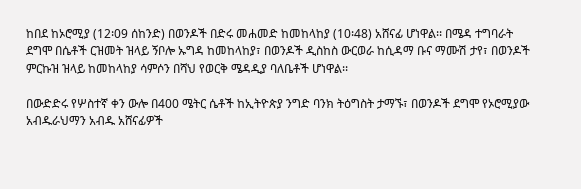ከበደ ከኦሮሚያ (12፡09 ሰከንድ) በወንዶች በድሩ መሐመድ ከመከላከያ (10፡48) አሸናፊ ሆነዋል፡፡ በሜዳ ተግባራት ደግሞ በሴቶች ርዝመት ዝላይ ኝቦሎ ኡግዳ ከመከላከያ፣ በወንዶች ዲስከስ ውርወራ ከሲዳማ ቡና ማሙሽ ታየ፣ በወንዶች ምርኩዝ ዝላይ ከመከላከያ ሳምሶን በሻህ የወርቅ ሜዳዲያ ባለቤቶች ሆነዋል፡፡

በውድድሩ የሦስተኛ ቀን ውሎ በ400 ሜትር ሴቶች ከኢትዮጵያ ንግድ ባንክ ትዕግስት ታማኙ፣ በወንዶች ደግሞ የኦሮሚያው አብዱራህማን አብዱ አሸናፊዎች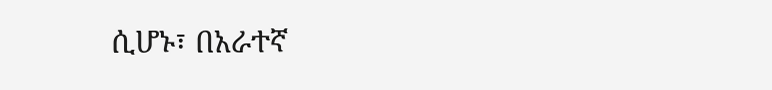ሲሆኑ፣ በአራተኛ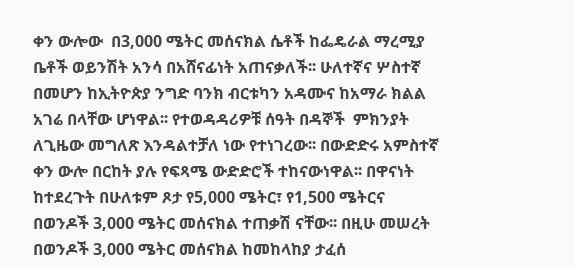ቀን ውሎው  በ3,000 ሜትር መሰናክል ሴቶች ከፌዴራል ማረሚያ ቤቶች ወይንሽት አንሳ በአሸናፊነት አጠናቃለች፡፡ ሁለተኛና ሦስተኛ በመሆን ከኢትዮጵያ ንግድ ባንክ ብርቱካን አዳሙና ከአማራ ክልል አገሬ በላቸው ሆነዋል፡፡ የተወዳዳሪዎቹ ሰዓት በዳኞች  ምክንያት ለጊዜው መግለጽ እንዳልተቻለ ነው የተነገረው፡፡ በውድድሩ አምስተኛ ቀን ውሎ በርከት ያሉ የፍጻሜ ውድድሮች ተከናውነዋል፡፡ በዋናነት ከተደረጉት በሁለቱም ጾታ የ5,000 ሜትር፣ የ1,500 ሜትርና በወንዶች 3,000 ሜትር መሰናክል ተጠቃሽ ናቸው፡፡ በዚሁ መሠረት በወንዶች 3,000 ሜትር መሰናክል ከመከላከያ ታፈሰ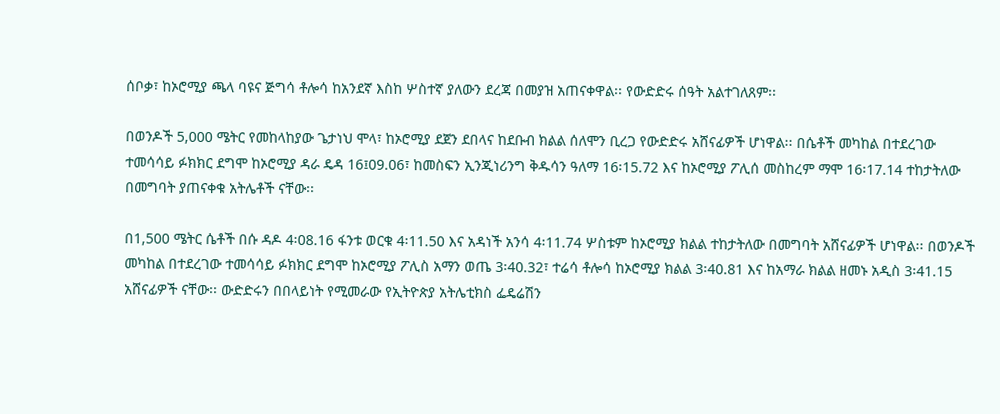ሰቦቃ፣ ከኦሮሚያ ጫላ ባዩና ጅግሳ ቶሎሳ ከአንደኛ እስከ ሦስተኛ ያለውን ደረጃ በመያዝ አጠናቀዋል፡፡ የውድድሩ ሰዓት አልተገለጸም፡፡

በወንዶች 5,000 ሜትር የመከላከያው ጌታነህ ሞላ፣ ከኦሮሚያ ደጀን ደበላና ከደቡብ ክልል ሰለሞን ቢረጋ የውድድሩ አሸናፊዎች ሆነዋል፡፡ በሴቶች መካከል በተደረገው ተመሳሳይ ፉክክር ደግሞ ከኦሮሚያ ዳራ ዴዳ 16፤09.06፣ ከመስፍን ኢንጂነሪንግ ቅዱሳን ዓለማ 16፡15.72 እና ከኦሮሚያ ፖሊሰ መስከረም ማሞ 16፡17.14 ተከታትለው በመግባት ያጠናቀቁ አትሌቶች ናቸው፡፡

በ1,500 ሜትር ሴቶች በሱ ዳዶ 4፡08.16 ፋንቱ ወርቁ 4፡11.50 እና አዳነች አንሳ 4፡11.74 ሦስቱም ከኦሮሚያ ክልል ተከታትለው በመግባት አሸናፊዎች ሆነዋል፡፡ በወንዶች መካከል በተደረገው ተመሳሳይ ፉክክር ደግሞ ከኦሮሚያ ፖሊስ አማን ወጤ 3፡40.32፣ ተሬሳ ቶሎሳ ከኦሮሚያ ክልል 3፡40.81 እና ከአማራ ክልል ዘመኑ አዲስ 3፡41.15 አሸናፊዎች ናቸው፡፡ ውድድሩን በበላይነት የሚመራው የኢትዮጵያ አትሌቲክስ ፌዴሬሽን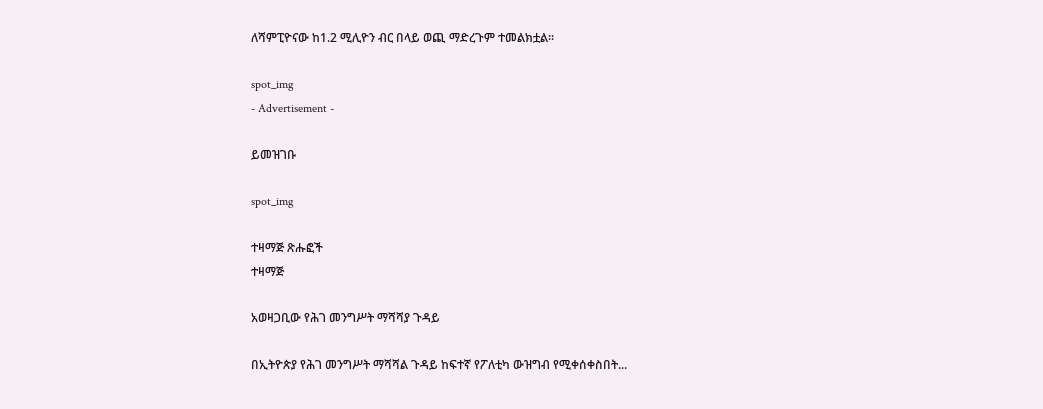ለሻምፒዮናው ከ1.2 ሚሊዮን ብር በላይ ወጪ ማድረጉም ተመልክቷል፡፡

spot_img
- Advertisement -

ይመዝገቡ

spot_img

ተዛማጅ ጽሑፎች
ተዛማጅ

አወዛጋቢው የሕገ መንግሥት ማሻሻያ ጉዳይ

በኢትዮጵያ የሕገ መንግሥት ማሻሻል ጉዳይ ከፍተኛ የፖለቲካ ውዝግብ የሚቀሰቀስበት...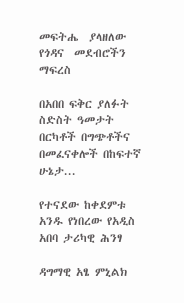መፍትሔ  ያላዘለው  የጎዳና  መደብሮችን  ማፍረስ

በአበበ ፍቅር ያለፉት ስድስት ዓመታት በርካቶች በግጭቶችና በመፈናቀሎች በከፍተኛ ሁኔታ...

የተናደው ከቀደምቱ አንዱ የነበረው የአዲስ አበባ ታሪካዊ ሕንፃ

ዳግማዊ አፄ ምኒልክ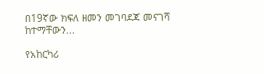በ19ኛው ክፍለ ዘመን መገባደጃ መናገሻ ከተማቸውን...

የአከርካሪ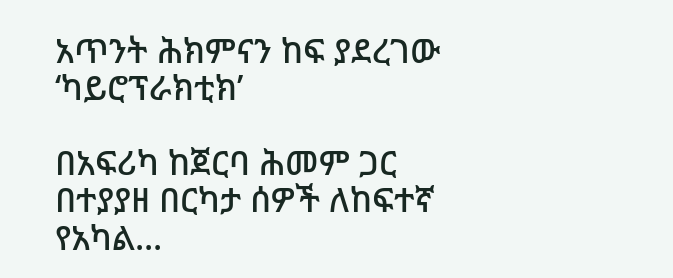አጥንት ሕክምናን ከፍ ያደረገው ‘ካይሮፕራክቲክ’

በአፍሪካ ከጀርባ ሕመም ጋር በተያያዘ በርካታ ሰዎች ለከፍተኛ የአካል...